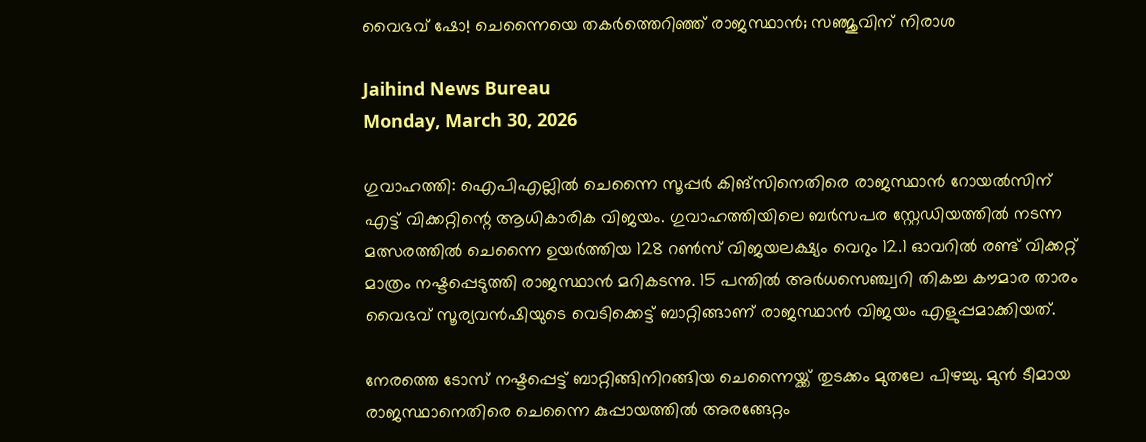വൈഭവ് ഷോ! ചെന്നൈയെ തകര്‍ത്തെറിഞ്ഞ് രാജസ്ഥാന്‍; സഞ്ജുവിന് നിരാശ

Jaihind News Bureau
Monday, March 30, 2026

ഗുവാഹത്തി: ഐപിഎല്ലില്‍ ചെന്നൈ സൂപ്പര്‍ കിങ്സിനെതിരെ രാജസ്ഥാന്‍ റോയല്‍സിന് എട്ട് വിക്കറ്റിന്റെ ആധികാരിക വിജയം. ഗുവാഹത്തിയിലെ ബര്‍സപര സ്റ്റേഡിയത്തില്‍ നടന്ന മത്സരത്തില്‍ ചെന്നൈ ഉയര്‍ത്തിയ 128 റണ്‍സ് വിജയലക്ഷ്യം വെറും 12.1 ഓവറില്‍ രണ്ട് വിക്കറ്റ് മാത്രം നഷ്ടപ്പെടുത്തി രാജസ്ഥാന്‍ മറികടന്നു. 15 പന്തില്‍ അര്‍ധസെഞ്ച്വറി തികച്ച കൗമാര താരം വൈഭവ് സൂര്യവന്‍ഷിയുടെ വെടിക്കെട്ട് ബാറ്റിങ്ങാണ് രാജസ്ഥാന്‍ വിജയം എളുപ്പമാക്കിയത്.

നേരത്തെ ടോസ് നഷ്ടപ്പെട്ട് ബാറ്റിങ്ങിനിറങ്ങിയ ചെന്നൈയ്ക്ക് തുടക്കം മുതലേ പിഴച്ചു. മുന്‍ ടീമായ രാജസ്ഥാനെതിരെ ചെന്നൈ കുപ്പായത്തില്‍ അരങ്ങേറ്റം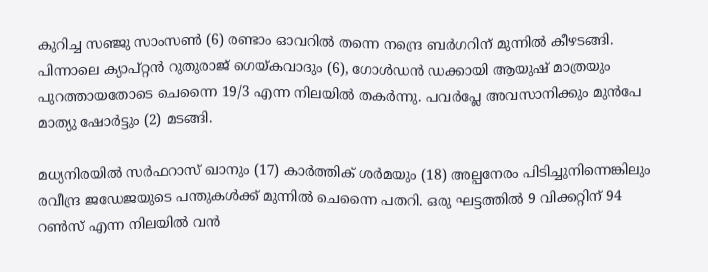കുറിച്ച സഞ്ജു സാംസണ്‍ (6) രണ്ടാം ഓവറില്‍ തന്നെ നന്ദ്രെ ബര്‍ഗറിന് മുന്നില്‍ കീഴടങ്ങി. പിന്നാലെ ക്യാപ്റ്റന്‍ റുതുരാജ് ഗെയ്കവാദും (6), ഗോള്‍ഡന്‍ ഡക്കായി ആയുഷ് മാത്രയും പുറത്തായതോടെ ചെന്നൈ 19/3 എന്ന നിലയില്‍ തകര്‍ന്നു. പവര്‍പ്ലേ അവസാനിക്കും മുന്‍പേ മാത്യു ഷോര്‍ട്ടും (2) മടങ്ങി.

മധ്യനിരയില്‍ സര്‍ഫറാസ് ഖാനും (17) കാര്‍ത്തിക് ശര്‍മയും (18) അല്പനേരം പിടിച്ചുനിന്നെങ്കിലും രവീന്ദ്ര ജഡേജയുടെ പന്തുകള്‍ക്ക് മുന്നില്‍ ചെന്നൈ പതറി. ഒരു ഘട്ടത്തില്‍ 9 വിക്കറ്റിന് 94 റണ്‍സ് എന്ന നിലയില്‍ വന്‍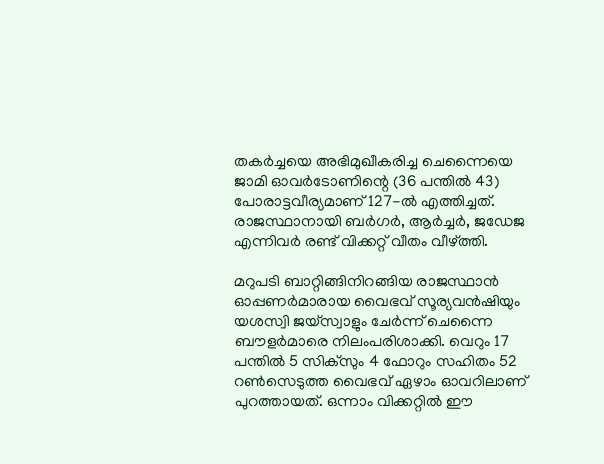തകര്‍ച്ചയെ അഭിമുഖീകരിച്ച ചെന്നൈയെ ജാമി ഓവര്‍ടോണിന്റെ (36 പന്തില്‍ 43) പോരാട്ടവീര്യമാണ് 127-ല്‍ എത്തിച്ചത്. രാജസ്ഥാനായി ബര്‍ഗര്‍, ആര്‍ച്ചര്‍, ജഡേജ എന്നിവര്‍ രണ്ട് വിക്കറ്റ് വീതം വീഴ്ത്തി.

മറുപടി ബാറ്റിങ്ങിനിറങ്ങിയ രാജസ്ഥാന്‍ ഓപ്പണര്‍മാരായ വൈഭവ് സൂര്യവന്‍ഷിയും യശസ്വി ജയ്സ്വാളും ചേര്‍ന്ന് ചെന്നൈ ബൗളര്‍മാരെ നിലംപരിശാക്കി. വെറും 17 പന്തില്‍ 5 സിക്‌സും 4 ഫോറും സഹിതം 52 റണ്‍സെടുത്ത വൈഭവ് ഏഴാം ഓവറിലാണ് പുറത്തായത്. ഒന്നാം വിക്കറ്റില്‍ ഈ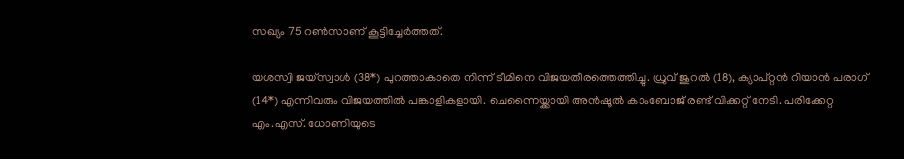സഖ്യം 75 റണ്‍സാണ് കൂട്ടിച്ചേര്‍ത്തത്.

യശസ്വി ജയ്സ്വാള്‍ (38*) പുറത്താകാതെ നിന്ന് ടീമിനെ വിജയതീരത്തെത്തിച്ചു. ധ്രുവ് ജുറല്‍ (18), ക്യാപ്റ്റന്‍ റിയാന്‍ പരാഗ് (14*) എന്നിവരും വിജയത്തില്‍ പങ്കാളികളായി. ചെന്നൈയ്ക്കായി അന്‍ഷൂല്‍ കാംബോജ് രണ്ട് വിക്കറ്റ് നേടി. പരിക്കേറ്റ എം.എസ്. ധോണിയുടെ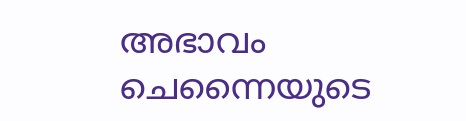അഭാവം ചെന്നൈയുടെ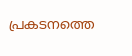പ്രകടനത്തെ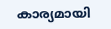കാര്യമായി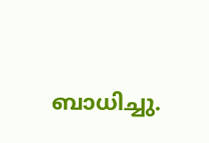ബാധിച്ചു.